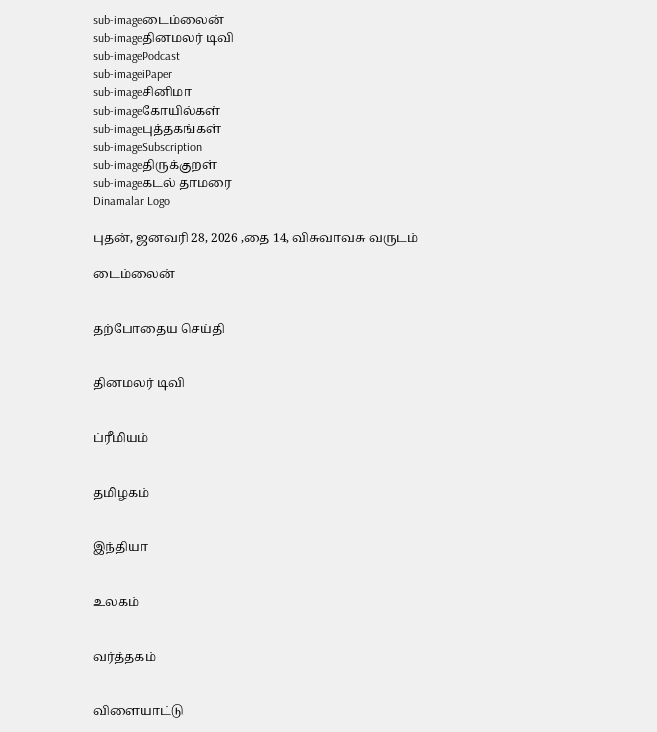sub-imageடைம்லைன்
sub-imageதினமலர் டிவி
sub-imagePodcast
sub-imageiPaper
sub-imageசினிமா
sub-imageகோயில்கள்
sub-imageபுத்தகங்கள்
sub-imageSubscription
sub-imageதிருக்குறள்
sub-imageகடல் தாமரை
Dinamalar Logo

புதன், ஜனவரி 28, 2026 ,தை 14, விசுவாவசு வருடம்

டைம்லைன்


தற்போதைய செய்தி


தினமலர் டிவி


ப்ரீமியம்


தமிழகம்


இந்தியா


உலகம்


வர்த்தகம்


விளையாட்டு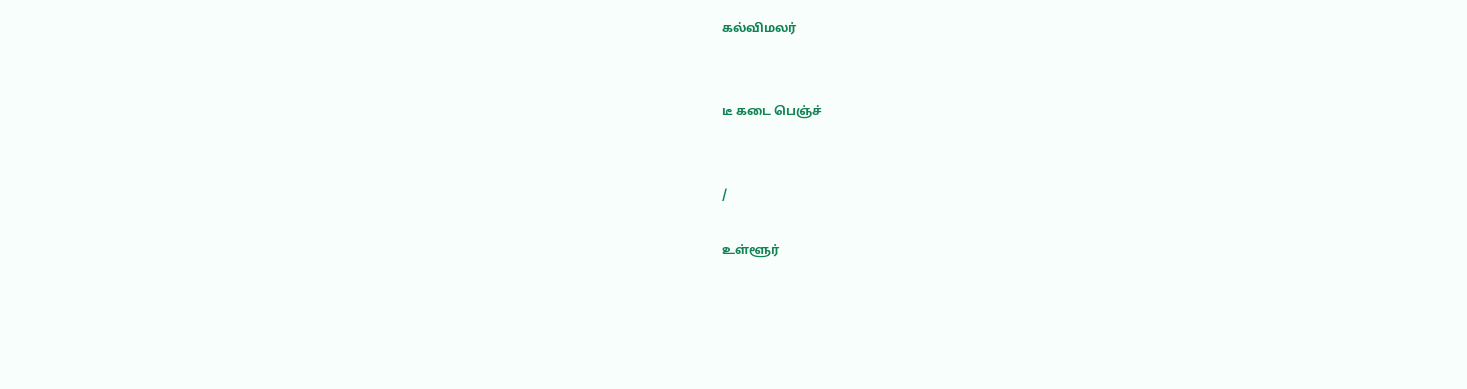கல்விமலர்


டீ கடை பெஞ்ச்


/

உள்ளூர்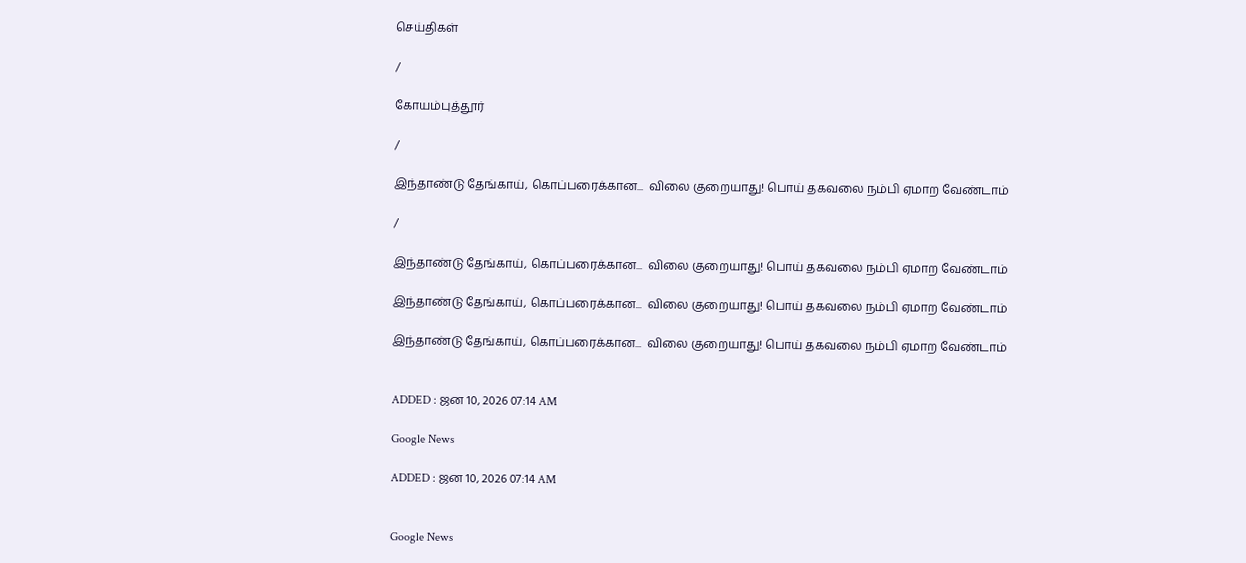செய்திகள்

/

கோயம்புத்தூர்

/

இந்தாண்டு தேங்காய், கொப்பரைக்கான...  விலை குறையாது! பொய் தகவலை நம்பி ஏமாற வேண்டாம்

/

இந்தாண்டு தேங்காய், கொப்பரைக்கான...  விலை குறையாது! பொய் தகவலை நம்பி ஏமாற வேண்டாம்

இந்தாண்டு தேங்காய், கொப்பரைக்கான...  விலை குறையாது! பொய் தகவலை நம்பி ஏமாற வேண்டாம்

இந்தாண்டு தேங்காய், கொப்பரைக்கான...  விலை குறையாது! பொய் தகவலை நம்பி ஏமாற வேண்டாம்


ADDED : ஜன 10, 2026 07:14 AM

Google News

ADDED : ஜன 10, 2026 07:14 AM


Google News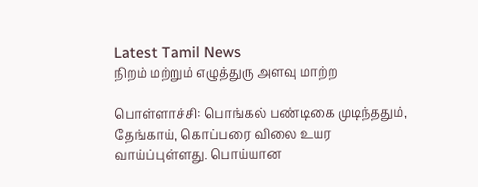Latest Tamil News
நிறம் மற்றும் எழுத்துரு அளவு மாற்ற

பொள்ளாச்சி: பொங்கல் பண்டிகை முடிந்ததும், தேங்காய், கொப்பரை விலை உயர வாய்ப்புள்ளது. பொய்யான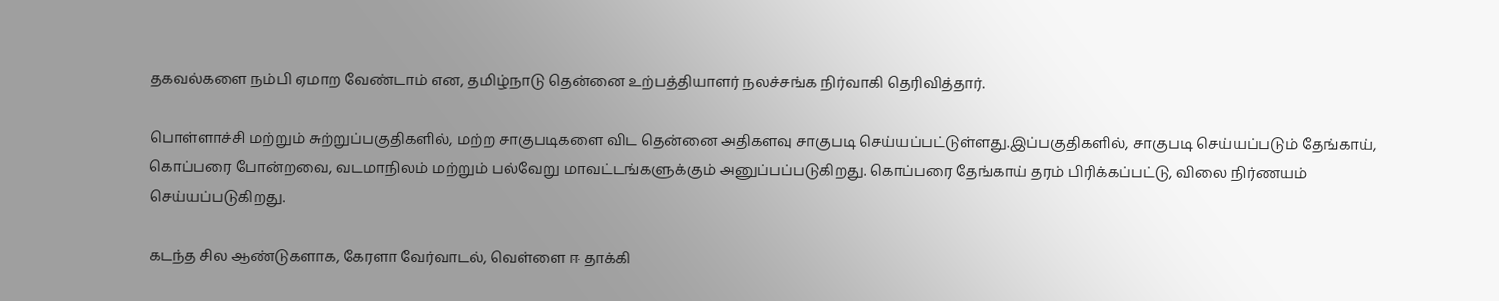தகவல்களை நம்பி ஏமாற வேண்டாம் என, தமிழ்நாடு தென்னை உற்பத்தியாளர் நலச்சங்க நிர்வாகி தெரிவித்தார்.

பொள்ளாச்சி மற்றும் சுற்றுப்பகுதிகளில், மற்ற சாகுபடிகளை விட தென்னை அதிகளவு சாகுபடி செய்யப்பட்டுள்ளது.இப்பகுதிகளில், சாகுபடி செய்யப்படும் தேங்காய், கொப்பரை போன்றவை, வடமாநிலம் மற்றும் பல்வேறு மாவட்டங்களுக்கும் அனுப்பப்படுகிறது. கொப்பரை தேங்காய் தரம் பிரிக்கப்பட்டு, விலை நிர்ணயம் செய்யப்படுகிறது.

கடந்த சில ஆண்டுகளாக, கேரளா வேர்வாடல், வெள்ளை ஈ தாக்கி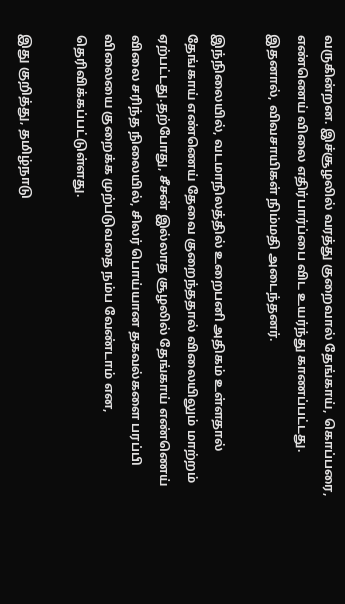வருகின்றன. இச்சூழலில் வரத்து குறைவால் தேங்காய், கொப்பரை, எண்ணெய் விலை எதிர்பார்ப்பை விட உயர்ந்து காணப்பட்டது. இதனால், விவசாயிகள் நிம்மதி அடைந்தனர்.

இந்நிலையில், வடமாநிலத்தில் உறைபனி அதிகம் உள்ளதால் தேங்காய் எண்ணெய் தேவை குறைந்ததால் விலையிலும் மாற்றம் ஏற்பட்டது.தற்போது, சீசன் இல்லாத சூழலில் தேங்காய் எண்ணெய் விலை சரிந்த நிலையில், சிலர் பொய்யான தகவல்களை பரப்பி விலையை குறைக்க முற்படுவதை நம்ப வேண்டாம் என, தெரிவிக்கப்பட்டுள்ளது.

இது குறித்து, தமிழ்நாடு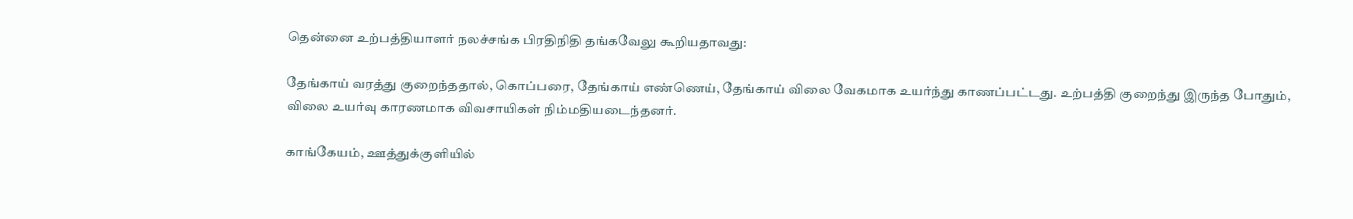தென்னை உற்பத்தியாளர் நலச்சங்க பிரதிநிதி தங்கவேலு கூறியதாவது:

தேங்காய் வரத்து குறைந்ததால், கொப்பரை, தேங்காய் எண்ணெய், தேங்காய் விலை வேகமாக உயர்ந்து காணப்பட்டது. உற்பத்தி குறைந்து இருந்த போதும், விலை உயர்வு காரணமாக விவசாயிகள் நிம்மதியடைந்தனர்.

காங்கேயம், ஊத்துக்குளியில்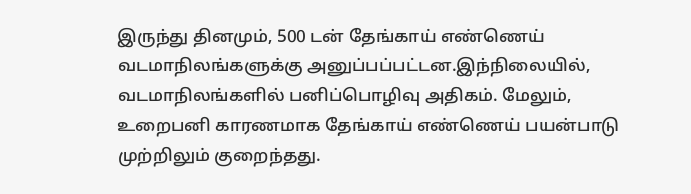இருந்து தினமும், 500 டன் தேங்காய் எண்ணெய் வடமாநிலங்களுக்கு அனுப்பப்பட்டன.இந்நிலையில், வடமாநிலங்களில் பனிப்பொழிவு அதிகம். மேலும், உறைபனி காரணமாக தேங்காய் எண்ணெய் பயன்பாடு முற்றிலும் குறைந்தது.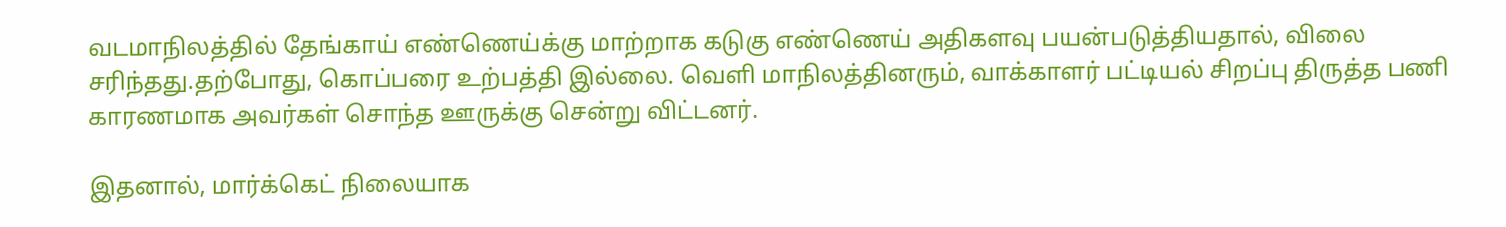வடமாநிலத்தில் தேங்காய் எண்ணெய்க்கு மாற்றாக கடுகு எண்ணெய் அதிகளவு பயன்படுத்தியதால், விலை சரிந்தது.தற்போது, கொப்பரை உற்பத்தி இல்லை. வெளி மாநிலத்தினரும், வாக்காளர் பட்டியல் சிறப்பு திருத்த பணி காரணமாக அவர்கள் சொந்த ஊருக்கு சென்று விட்டனர்.

இதனால், மார்க்கெட் நிலையாக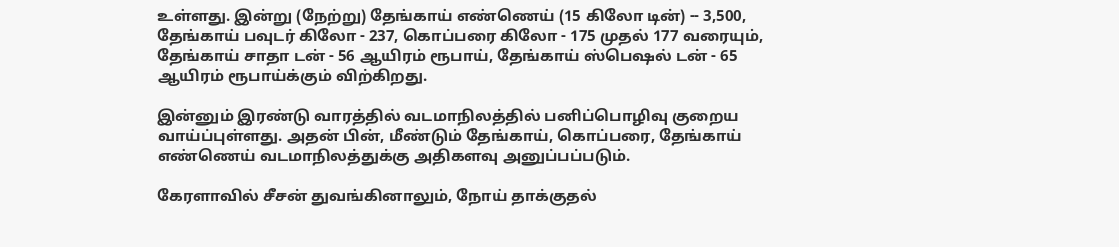உள்ளது. இன்று (நேற்று) தேங்காய் எண்ணெய் (15 கிலோ டின்) -- 3,500, தேங்காய் பவுடர் கிலோ - 237, கொப்பரை கிலோ - 175 முதல் 177 வரையும், தேங்காய் சாதா டன் - 56 ஆயிரம் ரூபாய், தேங்காய் ஸ்பெஷல் டன் - 65 ஆயிரம் ரூபாய்க்கும் விற்கிறது.

இன்னும் இரண்டு வாரத்தில் வடமாநிலத்தில் பனிப்பொழிவு குறைய வாய்ப்புள்ளது. அதன் பின், மீண்டும் தேங்காய், கொப்பரை, தேங்காய் எண்ணெய் வடமாநிலத்துக்கு அதிகளவு அனுப்பப்படும்.

கேரளாவில் சீசன் துவங்கினாலும், நோய் தாக்குதல்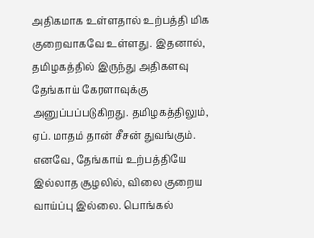அதிகமாக உள்ளதால் உற்பத்தி மிக குறைவாகவே உள்ளது. இதனால், தமிழகத்தில் இருந்து அதிகளவு தேங்காய் கேரளாவுக்கு அனுப்பப்படுகிறது. தமிழகத்திலும், ஏப். மாதம் தான் சீசன் துவங்கும். எனவே, தேங்காய் உற்பத்தியே இல்லாத சூழலில், விலை குறைய வாய்ப்பு இல்லை. பொங்கல்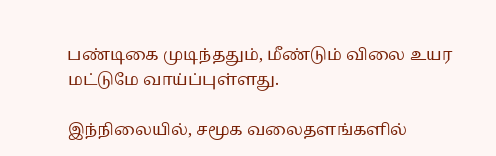பண்டிகை முடிந்ததும், மீண்டும் விலை உயர மட்டுமே வாய்ப்புள்ளது.

இந்நிலையில், சமூக வலைதளங்களில்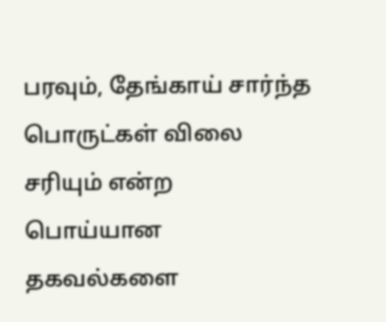பரவும், தேங்காய் சார்ந்த பொருட்கள் விலை சரியும் என்ற பொய்யான தகவல்களை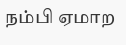நம்பி ஏமாற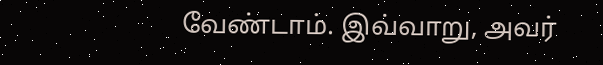வேண்டாம். இவ்வாறு, அவர்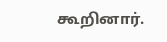கூறினார்.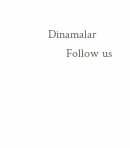Dinamalar
      Follow us